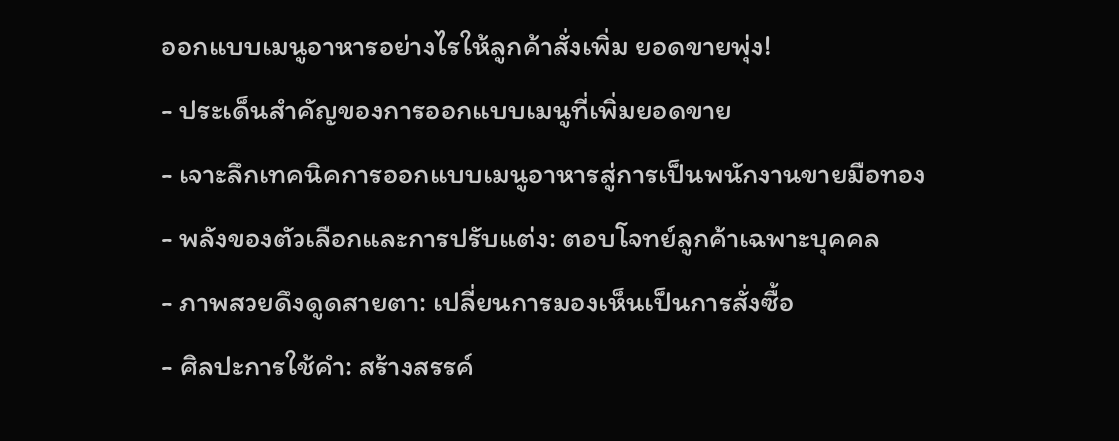ออกแบบเมนูอาหารอย่างไรให้ลูกค้าสั่งเพิ่ม ยอดขายพุ่ง!
- ประเด็นสำคัญของการออกแบบเมนูที่เพิ่มยอดขาย
- เจาะลึกเทคนิคการออกแบบเมนูอาหารสู่การเป็นพนักงานขายมือทอง
- พลังของตัวเลือกและการปรับแต่ง: ตอบโจทย์ลูกค้าเฉพาะบุคคล
- ภาพสวยดึงดูดสายตา: เปลี่ยนการมองเห็นเป็นการสั่งซื้อ
- ศิลปะการใช้คำ: สร้างสรรค์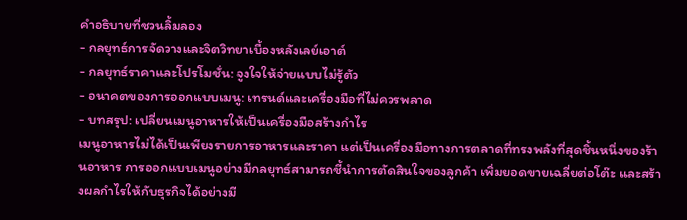คำอธิบายที่ชวนลิ้มลอง
- กลยุทธ์การจัดวางและจิตวิทยาเบื้องหลังเลย์เอาต์
- กลยุทธ์ราคาและโปรโมชั่น: จูงใจให้จ่ายแบบไม่รู้ตัว
- อนาคตของการออกแบบเมนู: เทรนด์และเครื่องมือที่ไม่ควรพลาด
- บทสรุป: เปลี่ยนเมนูอาหารให้เป็นเครื่องมือสร้างกำไร
เมนูอาหารไม่ได้เป็นเพียงรายการอาหารและราคา แต่เป็นเครื่องมือทางการตลาดที่ทรงพลังที่สุดชิ้นหนึ่งของร้านอาหาร การออกแบบเมนูอย่างมีกลยุทธ์สามารถชี้นำการตัดสินใจของลูกค้า เพิ่มยอดขายเฉลี่ยต่อโต๊ะ และสร้างผลกำไรให้กับธุรกิจได้อย่างมี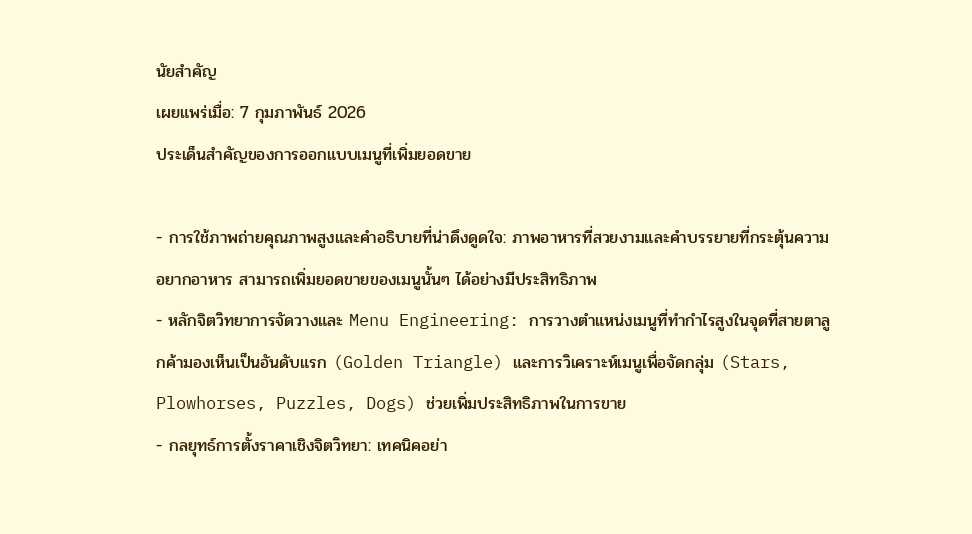นัยสำคัญ
เผยแพร่เมื่อ: 7 กุมภาพันธ์ 2026
ประเด็นสำคัญของการออกแบบเมนูที่เพิ่มยอดขาย

- การใช้ภาพถ่ายคุณภาพสูงและคำอธิบายที่น่าดึงดูดใจ: ภาพอาหารที่สวยงามและคำบรรยายที่กระตุ้นความอยากอาหาร สามารถเพิ่มยอดขายของเมนูนั้นๆ ได้อย่างมีประสิทธิภาพ
- หลักจิตวิทยาการจัดวางและ Menu Engineering: การวางตำแหน่งเมนูที่ทำกำไรสูงในจุดที่สายตาลูกค้ามองเห็นเป็นอันดับแรก (Golden Triangle) และการวิเคราะห์เมนูเพื่อจัดกลุ่ม (Stars, Plowhorses, Puzzles, Dogs) ช่วยเพิ่มประสิทธิภาพในการขาย
- กลยุทธ์การตั้งราคาเชิงจิตวิทยา: เทคนิคอย่า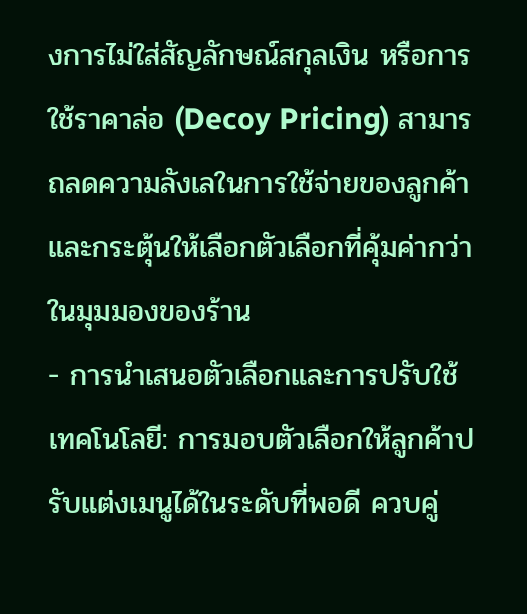งการไม่ใส่สัญลักษณ์สกุลเงิน หรือการใช้ราคาล่อ (Decoy Pricing) สามารถลดความลังเลในการใช้จ่ายของลูกค้าและกระตุ้นให้เลือกตัวเลือกที่คุ้มค่ากว่าในมุมมองของร้าน
- การนำเสนอตัวเลือกและการปรับใช้เทคโนโลยี: การมอบตัวเลือกให้ลูกค้าปรับแต่งเมนูได้ในระดับที่พอดี ควบคู่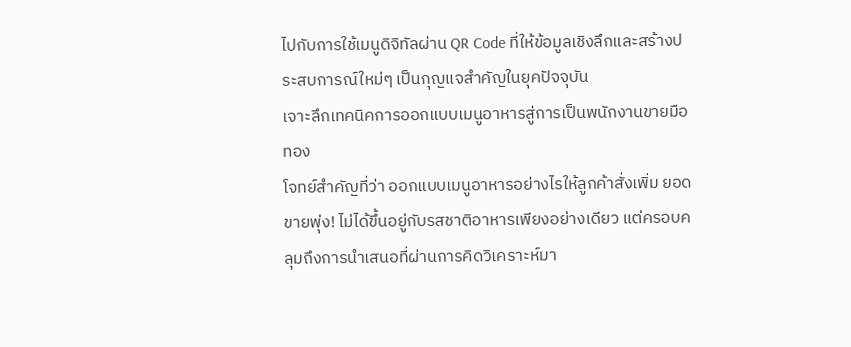ไปกับการใช้เมนูดิจิทัลผ่าน QR Code ที่ให้ข้อมูลเชิงลึกและสร้างประสบการณ์ใหม่ๆ เป็นกุญแจสำคัญในยุคปัจจุบัน
เจาะลึกเทคนิคการออกแบบเมนูอาหารสู่การเป็นพนักงานขายมือทอง
โจทย์สำคัญที่ว่า ออกแบบเมนูอาหารอย่างไรให้ลูกค้าสั่งเพิ่ม ยอดขายพุ่ง! ไม่ได้ขึ้นอยู่กับรสชาติอาหารเพียงอย่างเดียว แต่ครอบคลุมถึงการนำเสนอที่ผ่านการคิดวิเคราะห์มา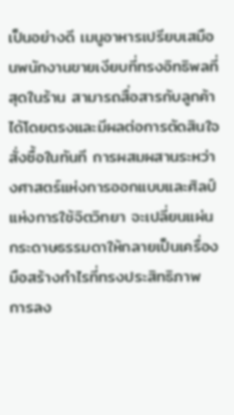เป็นอย่างดี เมนูอาหารเปรียบเสมือนพนักงานขายเงียบที่ทรงอิทธิพลที่สุดในร้าน สามารถสื่อสารกับลูกค้าได้โดยตรงและมีผลต่อการตัดสินใจสั่งซื้อในทันที การผสมผสานระหว่างศาสตร์แห่งการออกแบบและศิลป์แห่งการใช้จิตวิทยา จะเปลี่ยนแผ่นกระดาษธรรมดาให้กลายเป็นเครื่องมือสร้างกำไรที่ทรงประสิทธิภาพ การลง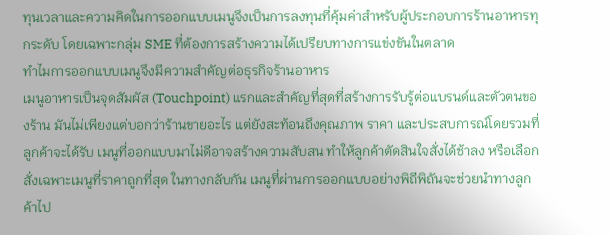ทุนเวลาและความคิดในการออกแบบเมนูจึงเป็นการลงทุนที่คุ้มค่าสำหรับผู้ประกอบการร้านอาหารทุกระดับ โดยเฉพาะกลุ่ม SME ที่ต้องการสร้างความได้เปรียบทางการแข่งขันในตลาด
ทำไมการออกแบบเมนูจึงมีความสำคัญต่อธุรกิจร้านอาหาร
เมนูอาหารเป็นจุดสัมผัส (Touchpoint) แรกและสำคัญที่สุดที่สร้างการรับรู้ต่อแบรนด์และตัวตนของร้าน มันไม่เพียงแต่บอกว่าร้านขายอะไร แต่ยังสะท้อนถึงคุณภาพ ราคา และประสบการณ์โดยรวมที่ลูกค้าจะได้รับ เมนูที่ออกแบบมาไม่ดีอาจสร้างความสับสน ทำให้ลูกค้าตัดสินใจสั่งได้ช้าลง หรือเลือกสั่งเฉพาะเมนูที่ราคาถูกที่สุด ในทางกลับกัน เมนูที่ผ่านการออกแบบอย่างพิถีพิถันจะช่วยนำทางลูกค้าไป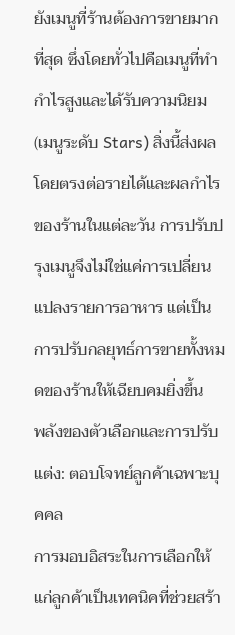ยังเมนูที่ร้านต้องการขายมากที่สุด ซึ่งโดยทั่วไปคือเมนูที่ทำกำไรสูงและได้รับความนิยม (เมนูระดับ Stars) สิ่งนี้ส่งผลโดยตรงต่อรายได้และผลกำไรของร้านในแต่ละวัน การปรับปรุงเมนูจึงไม่ใช่แค่การเปลี่ยนแปลงรายการอาหาร แต่เป็นการปรับกลยุทธ์การขายทั้งหมดของร้านให้เฉียบคมยิ่งขึ้น
พลังของตัวเลือกและการปรับแต่ง: ตอบโจทย์ลูกค้าเฉพาะบุคคล
การมอบอิสระในการเลือกให้แก่ลูกค้าเป็นเทคนิคที่ช่วยสร้า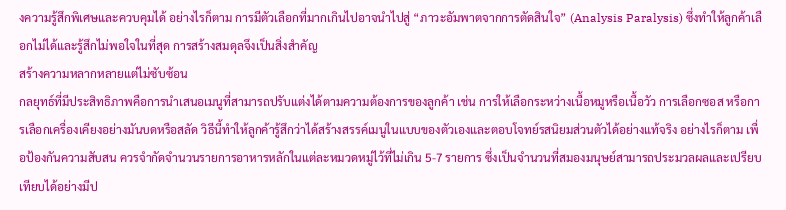งความรู้สึกพิเศษและควบคุมได้ อย่างไรก็ตาม การมีตัวเลือกที่มากเกินไปอาจนำไปสู่ “ภาวะอัมพาตจากการตัดสินใจ” (Analysis Paralysis) ซึ่งทำให้ลูกค้าเลือกไม่ได้และรู้สึกไม่พอใจในที่สุด การสร้างสมดุลจึงเป็นสิ่งสำคัญ
สร้างความหลากหลายแต่ไม่ซับซ้อน
กลยุทธ์ที่มีประสิทธิภาพคือการนำเสนอเมนูที่สามารถปรับแต่งได้ตามความต้องการของลูกค้า เช่น การให้เลือกระหว่างเนื้อหมูหรือเนื้อวัว การเลือกซอส หรือการเลือกเครื่องเคียงอย่างมันบดหรือสลัด วิธีนี้ทำให้ลูกค้ารู้สึกว่าได้สร้างสรรค์เมนูในแบบของตัวเองและตอบโจทย์รสนิยมส่วนตัวได้อย่างแท้จริง อย่างไรก็ตาม เพื่อป้องกันความสับสน ควรจำกัดจำนวนรายการอาหารหลักในแต่ละหมวดหมู่ไว้ที่ไม่เกิน 5-7 รายการ ซึ่งเป็นจำนวนที่สมองมนุษย์สามารถประมวลผลและเปรียบเทียบได้อย่างมีป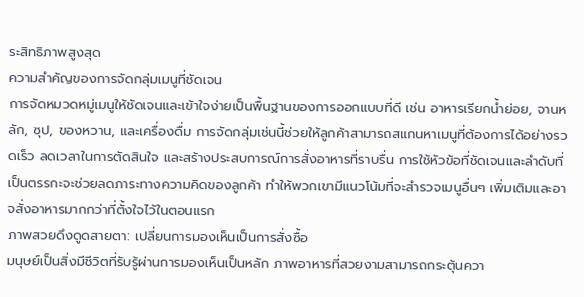ระสิทธิภาพสูงสุด
ความสำคัญของการจัดกลุ่มเมนูที่ชัดเจน
การจัดหมวดหมู่เมนูให้ชัดเจนและเข้าใจง่ายเป็นพื้นฐานของการออกแบบที่ดี เช่น อาหารเรียกน้ำย่อย, จานหลัก, ซุป, ของหวาน, และเครื่องดื่ม การจัดกลุ่มเช่นนี้ช่วยให้ลูกค้าสามารถสแกนหาเมนูที่ต้องการได้อย่างรวดเร็ว ลดเวลาในการตัดสินใจ และสร้างประสบการณ์การสั่งอาหารที่ราบรื่น การใช้หัวข้อที่ชัดเจนและลำดับที่เป็นตรรกะจะช่วยลดภาระทางความคิดของลูกค้า ทำให้พวกเขามีแนวโน้มที่จะสำรวจเมนูอื่นๆ เพิ่มเติมและอาจสั่งอาหารมากกว่าที่ตั้งใจไว้ในตอนแรก
ภาพสวยดึงดูดสายตา: เปลี่ยนการมองเห็นเป็นการสั่งซื้อ
มนุษย์เป็นสิ่งมีชีวิตที่รับรู้ผ่านการมองเห็นเป็นหลัก ภาพอาหารที่สวยงามสามารถกระตุ้นควา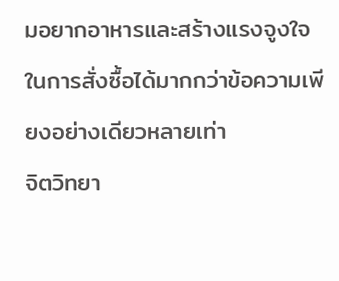มอยากอาหารและสร้างแรงจูงใจในการสั่งซื้อได้มากกว่าข้อความเพียงอย่างเดียวหลายเท่า
จิตวิทยา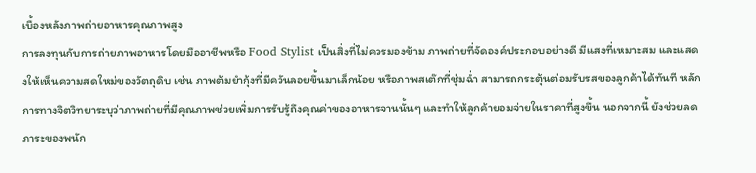เบื้องหลังภาพถ่ายอาหารคุณภาพสูง
การลงทุนกับการถ่ายภาพอาหารโดยมืออาชีพหรือ Food Stylist เป็นสิ่งที่ไม่ควรมองข้าม ภาพถ่ายที่จัดองค์ประกอบอย่างดี มีแสงที่เหมาะสม และแสดงให้เห็นความสดใหม่ของวัตถุดิบ เช่น ภาพต้มยำกุ้งที่มีควันลอยขึ้นมาเล็กน้อย หรือภาพสเต๊กที่ชุ่มฉ่ำ สามารถกระตุ้นต่อมรับรสของลูกค้าได้ทันที หลักการทางจิตวิทยาระบุว่าภาพถ่ายที่มีคุณภาพช่วยเพิ่มการรับรู้ถึงคุณค่าของอาหารจานนั้นๆ และทำให้ลูกค้ายอมจ่ายในราคาที่สูงขึ้น นอกจากนี้ ยังช่วยลดภาระของพนัก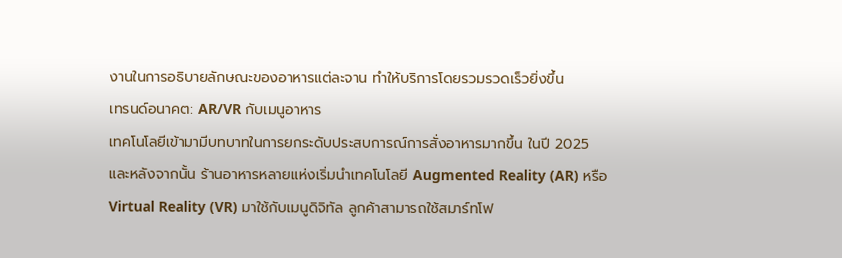งานในการอธิบายลักษณะของอาหารแต่ละจาน ทำให้บริการโดยรวมรวดเร็วยิ่งขึ้น
เทรนด์อนาคต: AR/VR กับเมนูอาหาร
เทคโนโลยีเข้ามามีบทบาทในการยกระดับประสบการณ์การสั่งอาหารมากขึ้น ในปี 2025 และหลังจากนั้น ร้านอาหารหลายแห่งเริ่มนำเทคโนโลยี Augmented Reality (AR) หรือ Virtual Reality (VR) มาใช้กับเมนูดิจิทัล ลูกค้าสามารถใช้สมาร์ทโฟ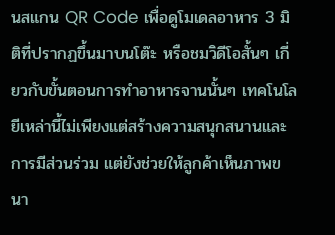นสแกน QR Code เพื่อดูโมเดลอาหาร 3 มิติที่ปรากฏขึ้นมาบนโต๊ะ หรือชมวิดีโอสั้นๆ เกี่ยวกับขั้นตอนการทำอาหารจานนั้นๆ เทคโนโลยีเหล่านี้ไม่เพียงแต่สร้างความสนุกสนานและการมีส่วนร่วม แต่ยังช่วยให้ลูกค้าเห็นภาพขนา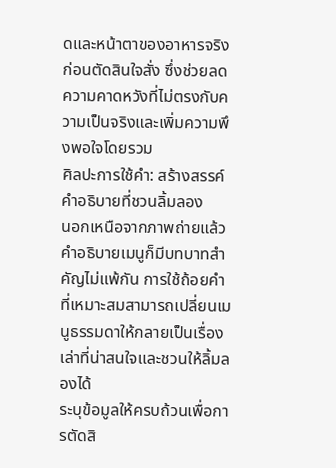ดและหน้าตาของอาหารจริงก่อนตัดสินใจสั่ง ซึ่งช่วยลดความคาดหวังที่ไม่ตรงกับความเป็นจริงและเพิ่มความพึงพอใจโดยรวม
ศิลปะการใช้คำ: สร้างสรรค์คำอธิบายที่ชวนลิ้มลอง
นอกเหนือจากภาพถ่ายแล้ว คำอธิบายเมนูก็มีบทบาทสำคัญไม่แพ้กัน การใช้ถ้อยคำที่เหมาะสมสามารถเปลี่ยนเมนูธรรมดาให้กลายเป็นเรื่องเล่าที่น่าสนใจและชวนให้ลิ้มลองได้
ระบุข้อมูลให้ครบถ้วนเพื่อการตัดสิ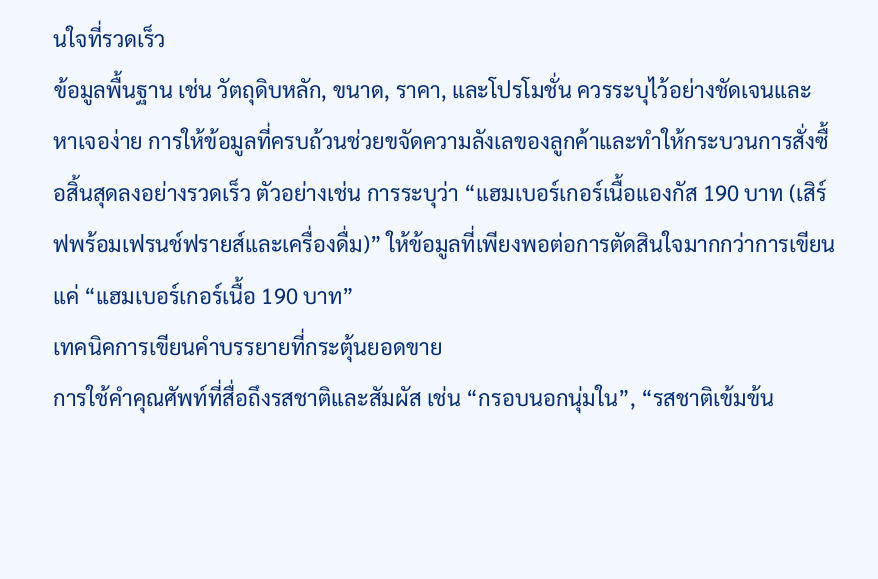นใจที่รวดเร็ว
ข้อมูลพื้นฐาน เช่น วัตถุดิบหลัก, ขนาด, ราคา, และโปรโมชั่น ควรระบุไว้อย่างชัดเจนและหาเจอง่าย การให้ข้อมูลที่ครบถ้วนช่วยขจัดความลังเลของลูกค้าและทำให้กระบวนการสั่งซื้อสิ้นสุดลงอย่างรวดเร็ว ตัวอย่างเช่น การระบุว่า “แฮมเบอร์เกอร์เนื้อแองกัส 190 บาท (เสิร์ฟพร้อมเฟรนช์ฟรายส์และเครื่องดื่ม)” ให้ข้อมูลที่เพียงพอต่อการตัดสินใจมากกว่าการเขียนแค่ “แฮมเบอร์เกอร์เนื้อ 190 บาท”
เทคนิคการเขียนคำบรรยายที่กระตุ้นยอดขาย
การใช้คำคุณศัพท์ที่สื่อถึงรสชาติและสัมผัส เช่น “กรอบนอกนุ่มใน”, “รสชาติเข้มข้น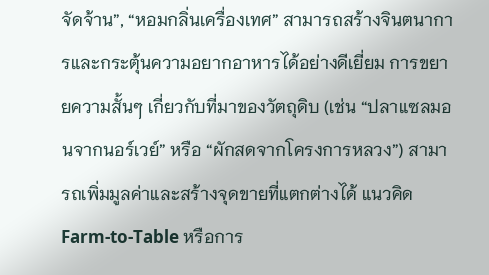จัดจ้าน”, “หอมกลิ่นเครื่องเทศ” สามารถสร้างจินตนาการและกระตุ้นความอยากอาหารได้อย่างดีเยี่ยม การขยายความสั้นๆ เกี่ยวกับที่มาของวัตถุดิบ (เช่น “ปลาแซลมอนจากนอร์เวย์” หรือ “ผักสดจากโครงการหลวง”) สามารถเพิ่มมูลค่าและสร้างจุดขายที่แตกต่างได้ แนวคิด Farm-to-Table หรือการ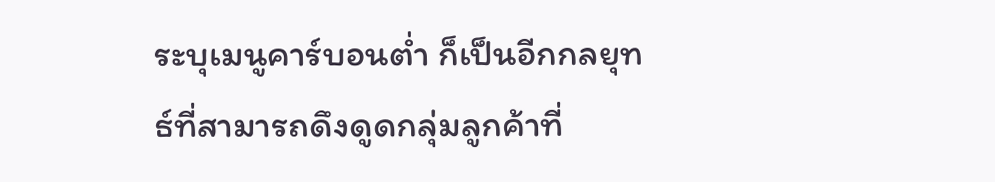ระบุเมนูคาร์บอนต่ำ ก็เป็นอีกกลยุทธ์ที่สามารถดึงดูดกลุ่มลูกค้าที่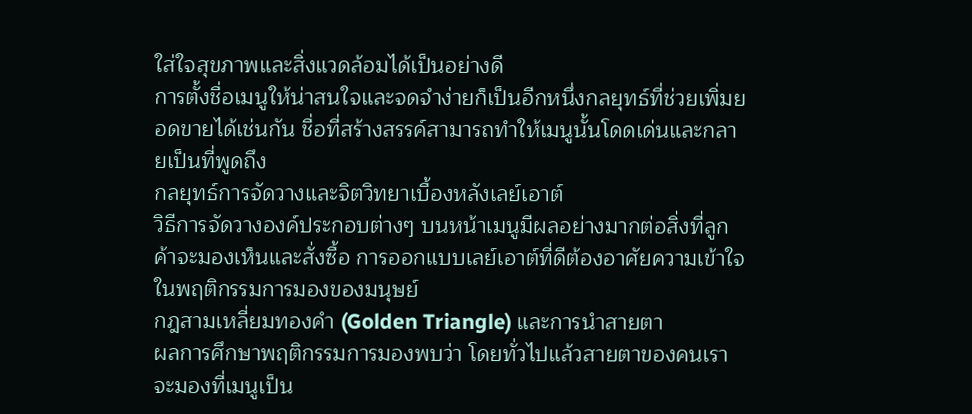ใส่ใจสุขภาพและสิ่งแวดล้อมได้เป็นอย่างดี
การตั้งชื่อเมนูให้น่าสนใจและจดจำง่ายก็เป็นอีกหนึ่งกลยุทธ์ที่ช่วยเพิ่มยอดขายได้เช่นกัน ชื่อที่สร้างสรรค์สามารถทำให้เมนูนั้นโดดเด่นและกลายเป็นที่พูดถึง
กลยุทธ์การจัดวางและจิตวิทยาเบื้องหลังเลย์เอาต์
วิธีการจัดวางองค์ประกอบต่างๆ บนหน้าเมนูมีผลอย่างมากต่อสิ่งที่ลูกค้าจะมองเห็นและสั่งซื้อ การออกแบบเลย์เอาต์ที่ดีต้องอาศัยความเข้าใจในพฤติกรรมการมองของมนุษย์
กฎสามเหลี่ยมทองคำ (Golden Triangle) และการนำสายตา
ผลการศึกษาพฤติกรรมการมองพบว่า โดยทั่วไปแล้วสายตาของคนเราจะมองที่เมนูเป็น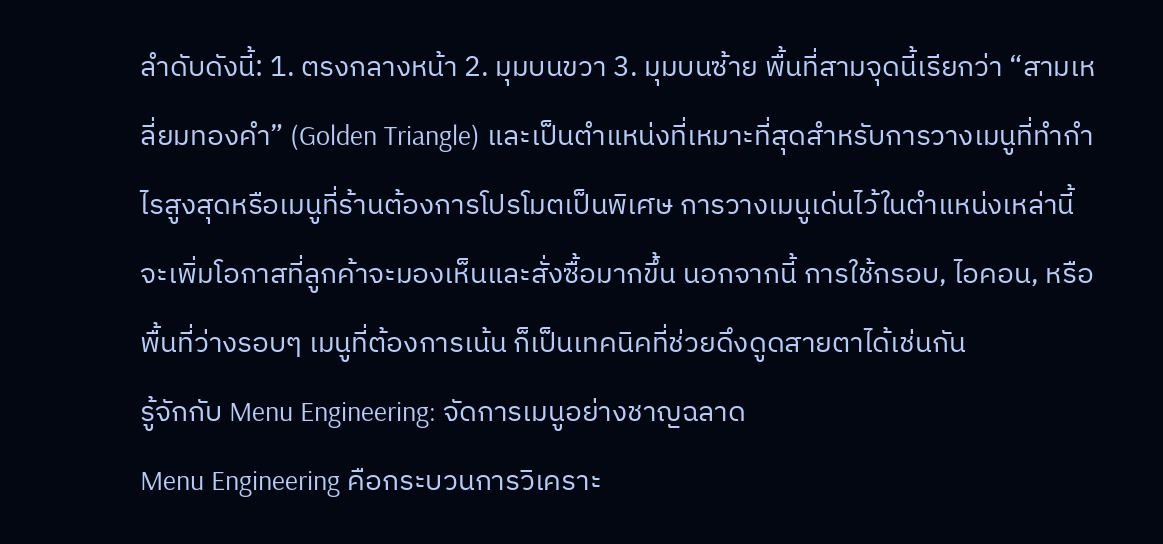ลำดับดังนี้: 1. ตรงกลางหน้า 2. มุมบนขวา 3. มุมบนซ้าย พื้นที่สามจุดนี้เรียกว่า “สามเหลี่ยมทองคำ” (Golden Triangle) และเป็นตำแหน่งที่เหมาะที่สุดสำหรับการวางเมนูที่ทำกำไรสูงสุดหรือเมนูที่ร้านต้องการโปรโมตเป็นพิเศษ การวางเมนูเด่นไว้ในตำแหน่งเหล่านี้จะเพิ่มโอกาสที่ลูกค้าจะมองเห็นและสั่งซื้อมากขึ้น นอกจากนี้ การใช้กรอบ, ไอคอน, หรือพื้นที่ว่างรอบๆ เมนูที่ต้องการเน้น ก็เป็นเทคนิคที่ช่วยดึงดูดสายตาได้เช่นกัน
รู้จักกับ Menu Engineering: จัดการเมนูอย่างชาญฉลาด
Menu Engineering คือกระบวนการวิเคราะ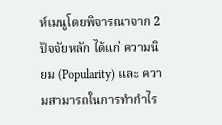ห์เมนูโดยพิจารณาจาก 2 ปัจจัยหลัก ได้แก่ ความนิยม (Popularity) และ ความสามารถในการทำกำไร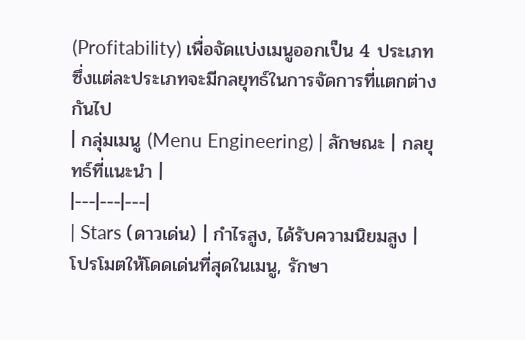(Profitability) เพื่อจัดแบ่งเมนูออกเป็น 4 ประเภท ซึ่งแต่ละประเภทจะมีกลยุทธ์ในการจัดการที่แตกต่างกันไป
| กลุ่มเมนู (Menu Engineering) | ลักษณะ | กลยุทธ์ที่แนะนำ |
|---|---|---|
| Stars (ดาวเด่น) | กำไรสูง, ได้รับความนิยมสูง | โปรโมตให้โดดเด่นที่สุดในเมนู, รักษา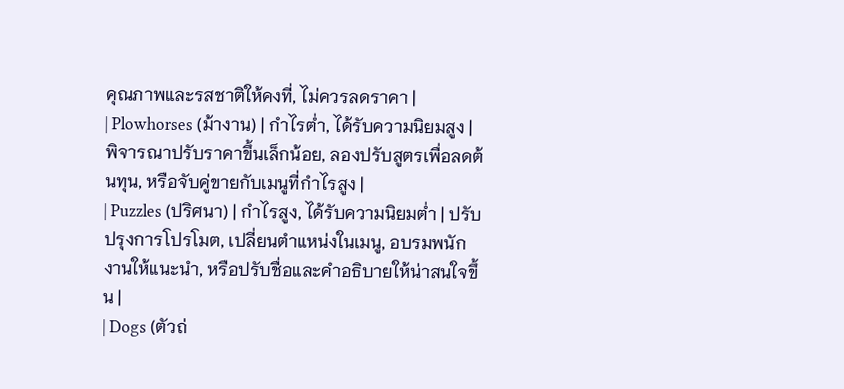คุณภาพและรสชาติให้คงที่, ไม่ควรลดราคา |
| Plowhorses (ม้างาน) | กำไรต่ำ, ได้รับความนิยมสูง | พิจารณาปรับราคาขึ้นเล็กน้อย, ลองปรับสูตรเพื่อลดต้นทุน, หรือจับคู่ขายกับเมนูที่กำไรสูง |
| Puzzles (ปริศนา) | กำไรสูง, ได้รับความนิยมต่ำ | ปรับปรุงการโปรโมต, เปลี่ยนตำแหน่งในเมนู, อบรมพนักงานให้แนะนำ, หรือปรับชื่อและคำอธิบายให้น่าสนใจขึ้น |
| Dogs (ตัวถ่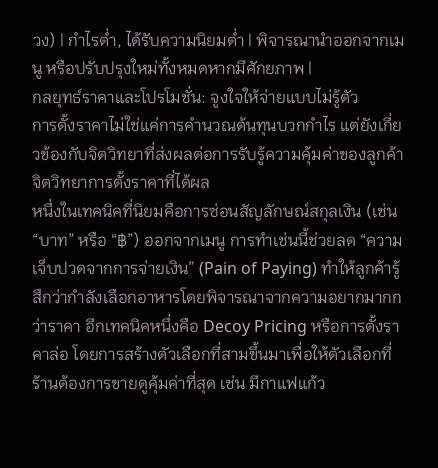วง) | กำไรต่ำ, ได้รับความนิยมต่ำ | พิจารณานำออกจากเมนู หรือปรับปรุงใหม่ทั้งหมดหากมีศักยภาพ |
กลยุทธ์ราคาและโปรโมชั่น: จูงใจให้จ่ายแบบไม่รู้ตัว
การตั้งราคาไม่ใช่แค่การคำนวณต้นทุนบวกกำไร แต่ยังเกี่ยวข้องกับจิตวิทยาที่ส่งผลต่อการรับรู้ความคุ้มค่าของลูกค้า
จิตวิทยาการตั้งราคาที่ได้ผล
หนึ่งในเทคนิคที่นิยมคือการซ่อนสัญลักษณ์สกุลเงิน (เช่น “บาท” หรือ “฿”) ออกจากเมนู การทำเช่นนี้ช่วยลด “ความเจ็บปวดจากการจ่ายเงิน” (Pain of Paying) ทำให้ลูกค้ารู้สึกว่ากำลังเลือกอาหารโดยพิจารณาจากความอยากมากกว่าราคา อีกเทคนิคหนึ่งคือ Decoy Pricing หรือการตั้งราคาล่อ โดยการสร้างตัวเลือกที่สามขึ้นมาเพื่อให้ตัวเลือกที่ร้านต้องการขายดูคุ้มค่าที่สุด เช่น มีกาแฟแก้ว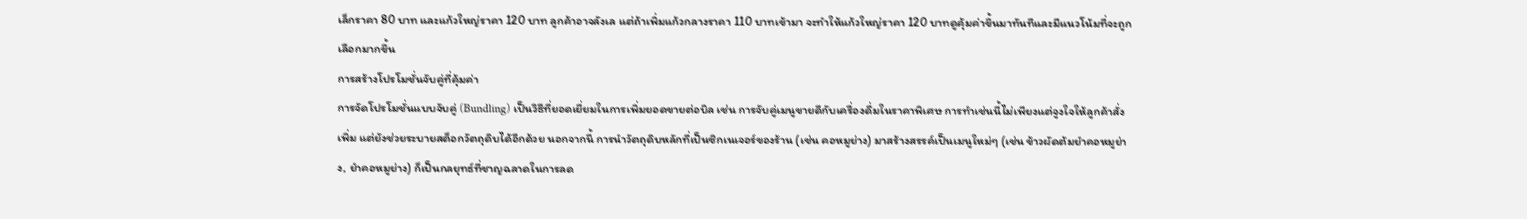เล็กราคา 80 บาท และแก้วใหญ่ราคา 120 บาท ลูกค้าอาจลังเล แต่ถ้าเพิ่มแก้วกลางราคา 110 บาทเข้ามา จะทำให้แก้วใหญ่ราคา 120 บาทดูคุ้มค่าขึ้นมาทันทีและมีแนวโน้มที่จะถูกเลือกมากขึ้น
การสร้างโปรโมชั่นจับคู่ที่คุ้มค่า
การจัดโปรโมชั่นแบบจับคู่ (Bundling) เป็นวิธีที่ยอดเยี่ยมในการเพิ่มยอดขายต่อบิล เช่น การจับคู่เมนูขายดีกับเครื่องดื่มในราคาพิเศษ การทำเช่นนี้ไม่เพียงแต่จูงใจให้ลูกค้าสั่งเพิ่ม แต่ยังช่วยระบายสต็อกวัตถุดิบได้อีกด้วย นอกจากนี้ การนำวัตถุดิบหลักที่เป็นซิกเนเจอร์ของร้าน (เช่น คอหมูย่าง) มาสร้างสรรค์เป็นเมนูใหม่ๆ (เช่น ข้าวผัดต้มยำคอหมูย่าง, ยำคอหมูย่าง) ก็เป็นกลยุทธ์ที่ชาญฉลาดในการลด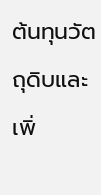ต้นทุนวัตถุดิบและเพิ่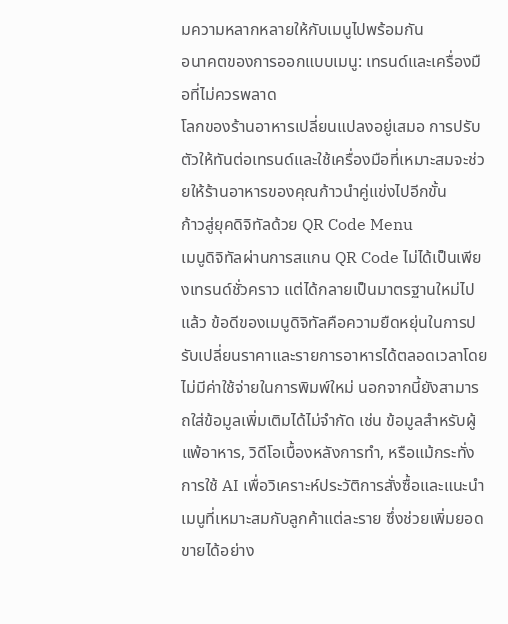มความหลากหลายให้กับเมนูไปพร้อมกัน
อนาคตของการออกแบบเมนู: เทรนด์และเครื่องมือที่ไม่ควรพลาด
โลกของร้านอาหารเปลี่ยนแปลงอยู่เสมอ การปรับตัวให้ทันต่อเทรนด์และใช้เครื่องมือที่เหมาะสมจะช่วยให้ร้านอาหารของคุณก้าวนำคู่แข่งไปอีกขั้น
ก้าวสู่ยุคดิจิทัลด้วย QR Code Menu
เมนูดิจิทัลผ่านการสแกน QR Code ไม่ได้เป็นเพียงเทรนด์ชั่วคราว แต่ได้กลายเป็นมาตรฐานใหม่ไปแล้ว ข้อดีของเมนูดิจิทัลคือความยืดหยุ่นในการปรับเปลี่ยนราคาและรายการอาหารได้ตลอดเวลาโดยไม่มีค่าใช้จ่ายในการพิมพ์ใหม่ นอกจากนี้ยังสามารถใส่ข้อมูลเพิ่มเติมได้ไม่จำกัด เช่น ข้อมูลสำหรับผู้แพ้อาหาร, วิดีโอเบื้องหลังการทำ, หรือแม้กระทั่งการใช้ AI เพื่อวิเคราะห์ประวัติการสั่งซื้อและแนะนำเมนูที่เหมาะสมกับลูกค้าแต่ละราย ซึ่งช่วยเพิ่มยอดขายได้อย่าง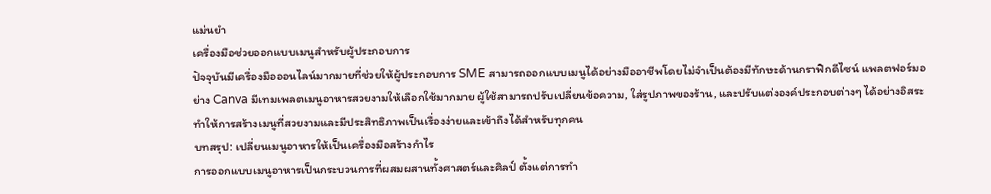แม่นยำ
เครื่องมือช่วยออกแบบเมนูสำหรับผู้ประกอบการ
ปัจจุบันมีเครื่องมือออนไลน์มากมายที่ช่วยให้ผู้ประกอบการ SME สามารถออกแบบเมนูได้อย่างมืออาชีพโดยไม่จำเป็นต้องมีทักษะด้านกราฟิกดีไซน์ แพลตฟอร์มอย่าง Canva มีเทมเพลตเมนูอาหารสวยงามให้เลือกใช้มากมาย ผู้ใช้สามารถปรับเปลี่ยนข้อความ, ใส่รูปภาพของร้าน, และปรับแต่งองค์ประกอบต่างๆ ได้อย่างอิสระ ทำให้การสร้างเมนูที่สวยงามและมีประสิทธิภาพเป็นเรื่องง่ายและเข้าถึงได้สำหรับทุกคน
บทสรุป: เปลี่ยนเมนูอาหารให้เป็นเครื่องมือสร้างกำไร
การออกแบบเมนูอาหารเป็นกระบวนการที่ผสมผสานทั้งศาสตร์และศิลป์ ตั้งแต่การทำ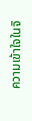ความเข้าใจในจิ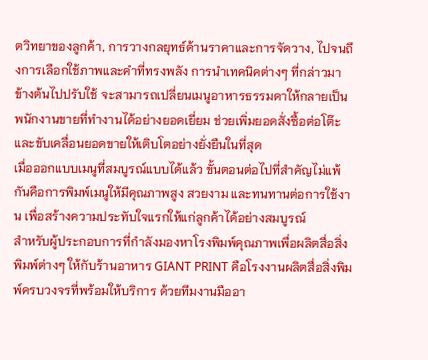ตวิทยาของลูกค้า, การวางกลยุทธ์ด้านราคาและการจัดวาง, ไปจนถึงการเลือกใช้ภาพและคำที่ทรงพลัง การนำเทคนิคต่างๆ ที่กล่าวมาข้างต้นไปปรับใช้ จะสามารถเปลี่ยนเมนูอาหารธรรมดาให้กลายเป็นพนักงานขายที่ทำงานได้อย่างยอดเยี่ยม ช่วยเพิ่มยอดสั่งซื้อต่อโต๊ะ และขับเคลื่อนยอดขายให้เติบโตอย่างยั่งยืนในที่สุด
เมื่อออกแบบเมนูที่สมบูรณ์แบบได้แล้ว ขั้นตอนต่อไปที่สำคัญไม่แพ้กันคือการพิมพ์เมนูให้มีคุณภาพสูง สวยงาม และทนทานต่อการใช้งาน เพื่อสร้างความประทับใจแรกให้แก่ลูกค้าได้อย่างสมบูรณ์
สำหรับผู้ประกอบการที่กำลังมองหาโรงพิมพ์คุณภาพเพื่อผลิตสื่อสิ่งพิมพ์ต่างๆ ให้กับร้านอาหาร GIANT PRINT คือโรงงานผลิตสื่อสิ่งพิมพ์ครบวงจรที่พร้อมให้บริการ ด้วยทีมงานมืออา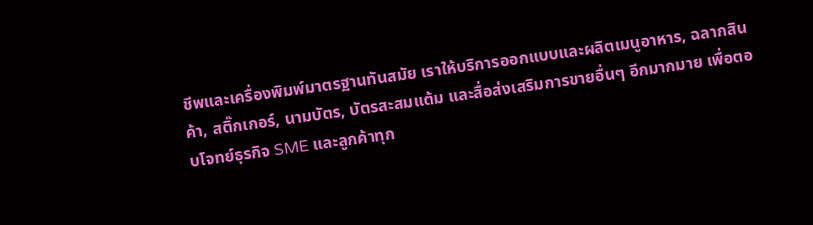ชีพและเครื่องพิมพ์มาตรฐานทันสมัย เราให้บริการออกแบบและผลิตเมนูอาหาร, ฉลากสินค้า, สติ๊กเกอร์, นามบัตร, บัตรสะสมแต้ม และสื่อส่งเสริมการขายอื่นๆ อีกมากมาย เพื่อตอบโจทย์ธุรกิจ SME และลูกค้าทุก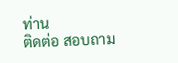ท่าน
ติดต่อ สอบถาม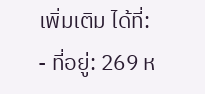เพิ่มเติม ได้ที่:
- ที่อยู่: 269 ห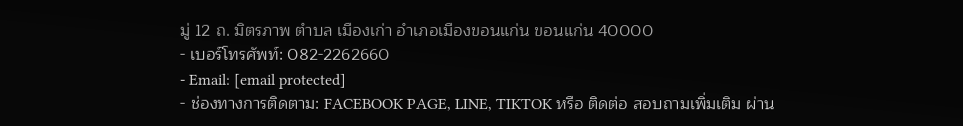มู่ 12 ถ. มิตรภาพ ตำบล เมืองเก่า อำเภอเมืองขอนแก่น ขอนแก่น 40000
- เบอร์โทรศัพท์: 082-2262660
- Email: [email protected]
- ช่องทางการติดตาม: FACEBOOK PAGE, LINE, TIKTOK หรือ ติดต่อ สอบถามเพิ่มเติม ผ่าน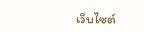เว็บไซต์